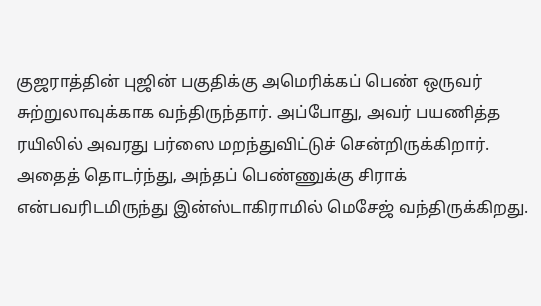குஜராத்தின் புஜின் பகுதிக்கு அமெரிக்கப் பெண் ஒருவர் சுற்றுலாவுக்காக வந்திருந்தார். அப்போது, அவர் பயணித்த ரயிலில் அவரது பர்ஸை மறந்துவிட்டுச் சென்றிருக்கிறார். அதைத் தொடர்ந்து, அந்தப் பெண்ணுக்கு சிராக் என்பவரிடமிருந்து இன்ஸ்டாகிராமில் மெசேஜ் வந்திருக்கிறது.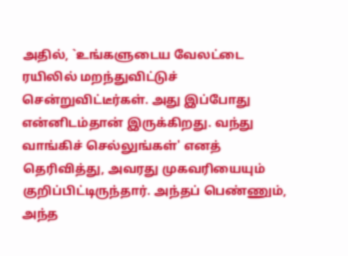அதில், `உங்களுடைய வேலட்டை ரயிலில் மறந்துவிட்டுச் சென்றுவிட்டீர்கள். அது இப்போது என்னிடம்தான் இருக்கிறது. வந்து வாங்கிச் செல்லுங்கள்' எனத் தெரிவித்து, அவரது முகவரியையும் குறிப்பிட்டிருந்தார். அந்தப் பெண்ணும், அந்த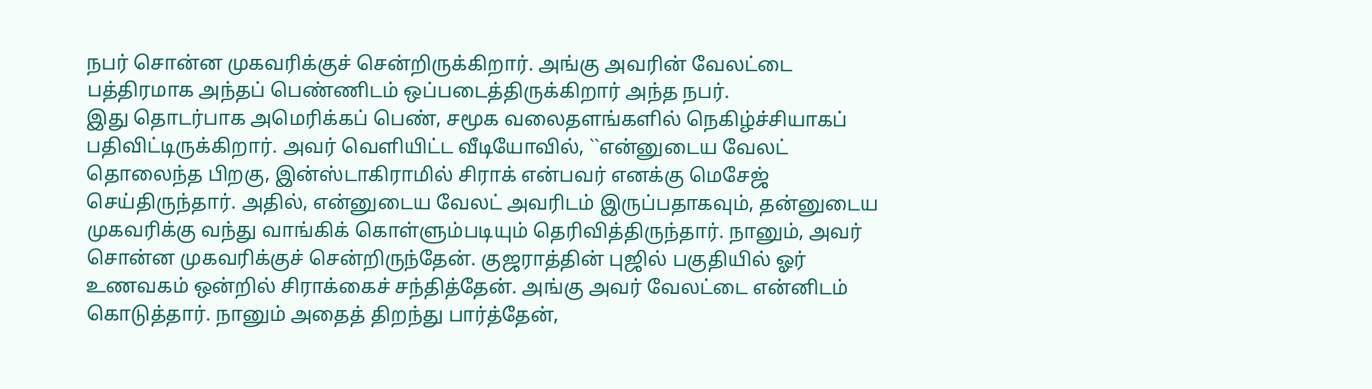நபர் சொன்ன முகவரிக்குச் சென்றிருக்கிறார். அங்கு அவரின் வேலட்டை பத்திரமாக அந்தப் பெண்ணிடம் ஒப்படைத்திருக்கிறார் அந்த நபர்.
இது தொடர்பாக அமெரிக்கப் பெண், சமூக வலைதளங்களில் நெகிழ்ச்சியாகப் பதிவிட்டிருக்கிறார். அவர் வெளியிட்ட வீடியோவில், ``என்னுடைய வேலட் தொலைந்த பிறகு, இன்ஸ்டாகிராமில் சிராக் என்பவர் எனக்கு மெசேஜ் செய்திருந்தார். அதில், என்னுடைய வேலட் அவரிடம் இருப்பதாகவும், தன்னுடைய முகவரிக்கு வந்து வாங்கிக் கொள்ளும்படியும் தெரிவித்திருந்தார். நானும், அவர் சொன்ன முகவரிக்குச் சென்றிருந்தேன். குஜராத்தின் புஜில் பகுதியில் ஓர் உணவகம் ஒன்றில் சிராக்கைச் சந்தித்தேன். அங்கு அவர் வேலட்டை என்னிடம் கொடுத்தார். நானும் அதைத் திறந்து பார்த்தேன்,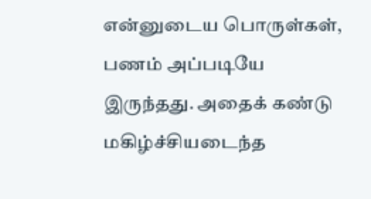என்னுடைய பொருள்கள், பணம் அப்படியே இருந்தது. அதைக் கண்டு மகிழ்ச்சியடைந்த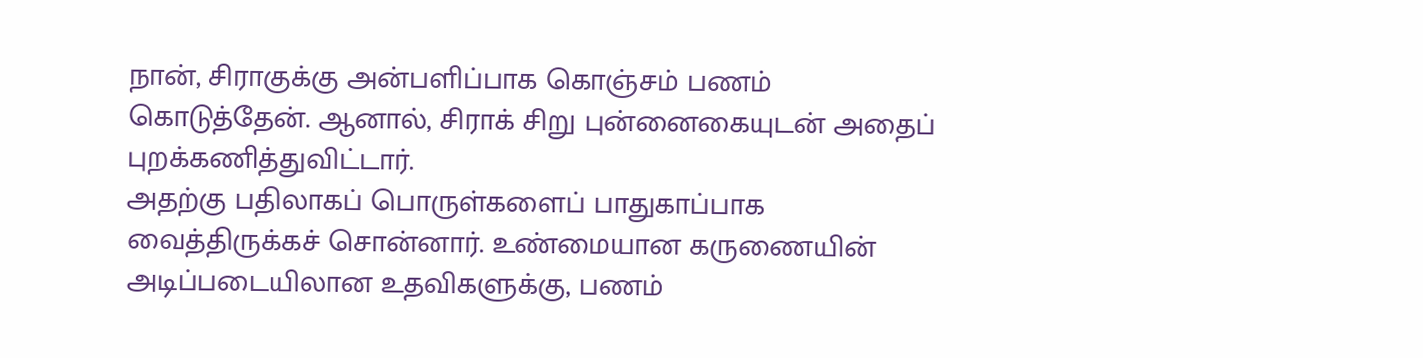நான், சிராகுக்கு அன்பளிப்பாக கொஞ்சம் பணம் கொடுத்தேன். ஆனால், சிராக் சிறு புன்னைகையுடன் அதைப் புறக்கணித்துவிட்டார்.
அதற்கு பதிலாகப் பொருள்களைப் பாதுகாப்பாக வைத்திருக்கச் சொன்னார். உண்மையான கருணையின் அடிப்படையிலான உதவிகளுக்கு, பணம்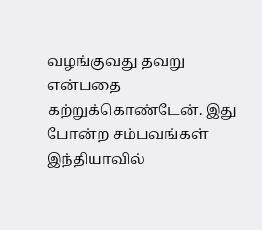வழங்குவது தவறு என்பதை கற்றுக்கொண்டேன். இது போன்ற சம்பவங்கள் இந்தியாவில்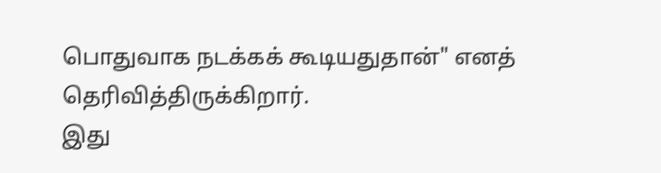பொதுவாக நடக்கக் கூடியதுதான்" எனத் தெரிவித்திருக்கிறார்.
இது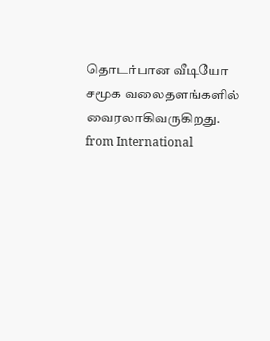தொடர்பான வீடியோ சமூக வலைதளங்களில் வைரலாகிவருகிறது.
from International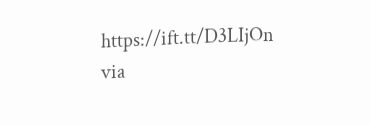https://ift.tt/D3LIjOn
via